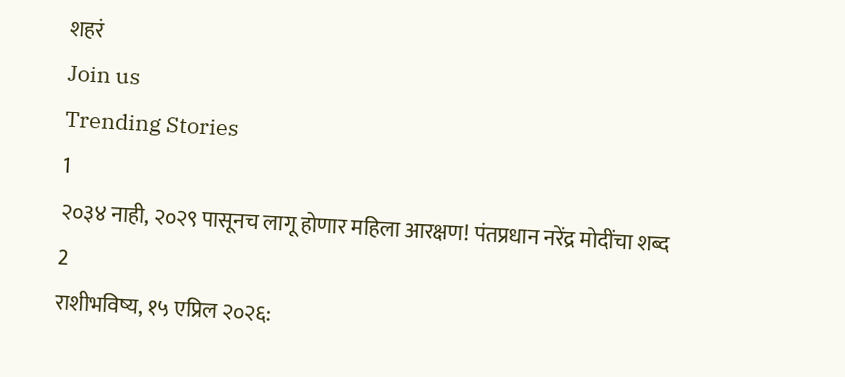शहरं
Join us
Trending Stories
1
२०३४ नाही, २०२९ पासूनच लागू होणार महिला आरक्षण! पंतप्रधान नरेंद्र मोदींचा शब्द
2
राशीभविष्य, १५ एप्रिल २०२६: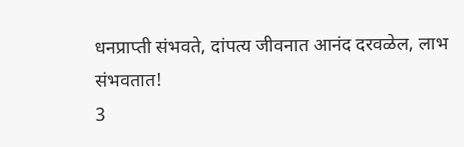धनप्राप्ती संभवते, दांपत्य जीवनात आनंद दरवळेल, लाभ संभवतात!
3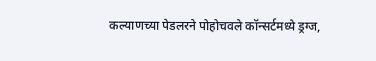कल्याणच्या पेडलरने पोहोचवले कॉन्सर्टमध्ये ड्रग्ज,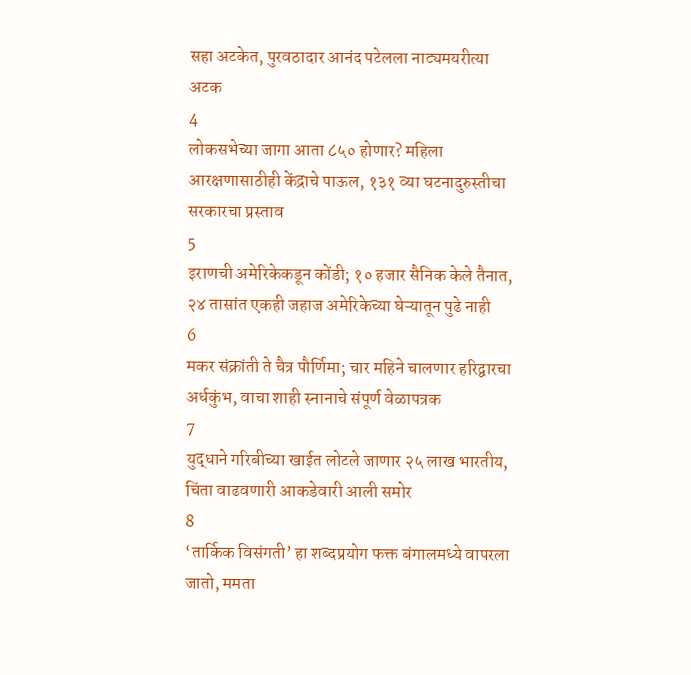सहा अटकेत, पुरवठादार आनंद पटेलला नाट्यमयरीत्या अटक
4
लोकसभेच्या जागा आता ८५० होणार? महिला आरक्षणासाठीही केंद्राचे पाऊल, १३१ व्या घटनादुरुस्तीचा सरकारचा प्रस्ताव
5
इराणची अमेरिकेकडून कोंडी; १० हजार सैनिक केले तैनात, २४ तासांत एकही जहाज अमेरिकेच्या घेऱ्यातून पुढे नाही
6
मकर संक्रांती ते चैत्र पौर्णिमा; चार महिने चालणार हरिद्वारचा अर्धकुंभ, वाचा शाही स्नानाचे संपूर्ण वेळापत्रक
7
युद्धाने गरिबीच्या खाईत लोटले जाणार २५ लाख भारतीय, चिंता वाढवणारी आकडेवारी आली समोर
8
‘तार्किक विसंगती’ हा शब्दप्रयोग फक्त बंगालमध्ये वापरला जातो, ममता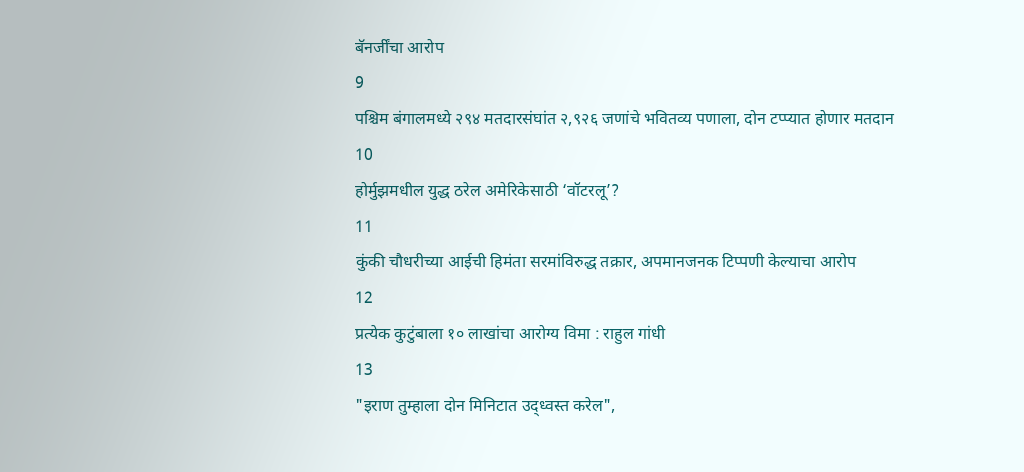बॅनर्जींचा आरोप
9
पश्चिम बंगालमध्ये २९४ मतदारसंघांत २,९२६ जणांचे भवितव्य पणाला, दोन टप्प्यात होणार मतदान
10
होर्मुझमधील युद्ध ठरेल अमेरिकेसाठी ‘वॉटरलू’?
11
कुंकी चौधरीच्या आईची हिमंता सरमांविरुद्ध तक्रार, अपमानजनक टिप्पणी केल्याचा आरोप
12
प्रत्येक कुटुंबाला १० लाखांचा आरोग्य विमा : राहुल गांधी
13
"इराण तुम्हाला दोन मिनिटात उद्ध्वस्त करेल",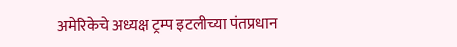अमेरिकेचे अध्यक्ष ट्रम्प इटलीच्या पंतप्रधान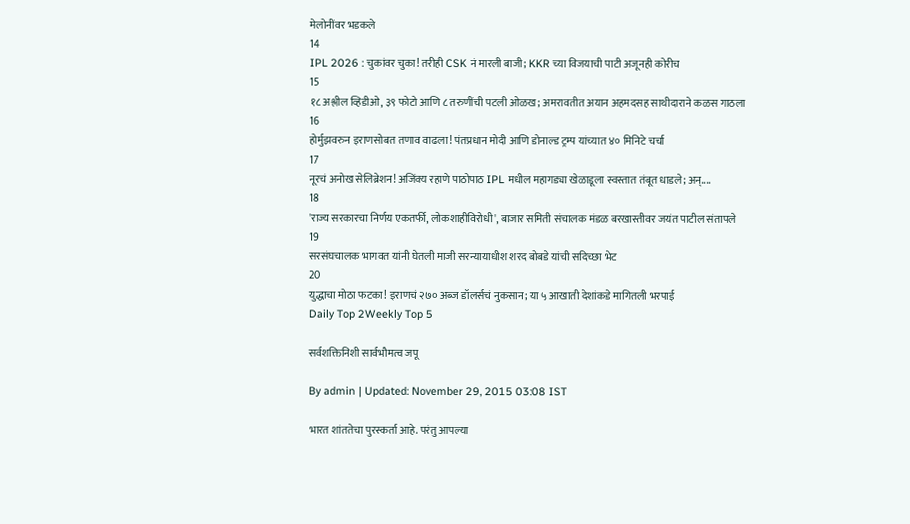मेलोनींवर भडकले
14
IPL 2026 : चुकांवर चुका! तरीही CSK नं मारली बाजी; KKR च्या विजयाची पाटी अजूनही कोरीच
15
१८ अश्लील व्हिडीओ, ३९ फोटो आणि ८ तरुणींची पटली ओळख; अमरावतीत अयान अहमदसह साथीदाराने कळस गाठला
16
होर्मुझवरुन इराणसोबत तणाव वाढला! पंतप्रधान मोदी आणि डोनाल्ड ट्रम्प यांच्यात ४० मिनिटे चर्चा
17
नूरचं अनोख सेलिब्रेशन! अजिंक्य रहाणे पाठोपाठ IPL मधील महागड्या खेळाडूला स्वस्तात तंबूत धाडले; अन्....
18
'राज्य सरकारचा निर्णय एकतर्फी, लोकशाहीविरोधी', बाजार समिती संचालक मंडळ बरखास्तीवर जयंत पाटील संतापले
19
सरसंघचालक भागवत यांनी घेतली माजी सरन्यायाधीश शरद बोबडे यांची सदिच्छा भेट
20
युद्धाचा मोठा फटका! इराणचं २७० अब्ज डॉलर्सचं नुकसान; या ५ आखाती देशांकडे मागितली भरपाई
Daily Top 2Weekly Top 5

सर्वशक्तिनिशी सार्वभौमत्व जपू

By admin | Updated: November 29, 2015 03:08 IST

भारत शांततेचा पुरस्कर्ता आहे. परंतु आपल्या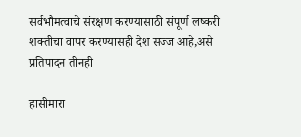सर्वभौमत्वाचे संरक्षण करण्यासाठी संपूर्ण लष्करी शक्तीचा वापर करण्यासही देश सज्ज आहे,असे प्रतिपादन तीनही

हासीमारा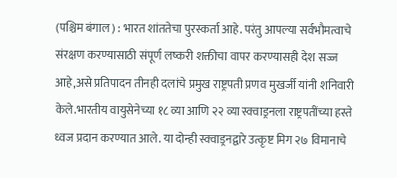(पश्चिम बंगाल) : भारत शांततेचा पुरस्कर्ता आहे. परंतु आपल्या सर्वभौमत्वाचे संरक्षण करण्यासाठी संपूर्ण लष्करी शक्तीचा वापर करण्यासही देश सज्ज आहे,असे प्रतिपादन तीनही दलांचे प्रमुख राष्ट्रपती प्रणव मुखर्जी यांनी शनिवारी केले.भारतीय वायुसेनेच्या १८ व्या आणि २२ व्या स्क्वाड्रनला राष्ट्रपतींच्या हस्ते ध्वज प्रदान करण्यात आले. या दोन्ही स्क्वाड्रनद्वारे उत्कृष्ट मिग २७ विमानाचे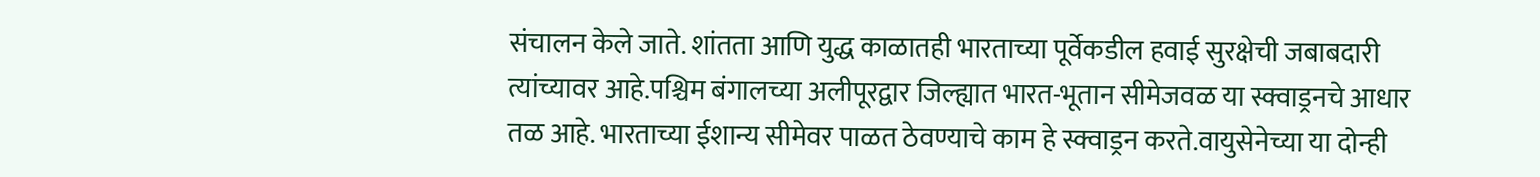संचालन केले जाते. शांतता आणि युद्ध काळातही भारताच्या पूर्वेकडील हवाई सुरक्षेची जबाबदारी त्यांच्यावर आहे.पश्चिम बंगालच्या अलीपूरद्वार जिल्ह्यात भारत-भूतान सीमेजवळ या स्क्वाड्रनचे आधार तळ आहे. भारताच्या ईशान्य सीमेवर पाळत ठेवण्याचे काम हे स्क्वाड्रन करते.वायुसेनेच्या या दोन्ही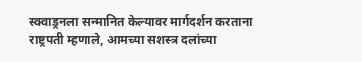स्क्वाड्रनला सन्मानित केल्यावर मार्गदर्शन करताना राष्ट्रपती म्हणाले, आमच्या सशस्त्र दलांच्या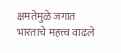क्षमतेमुळे जगात भारताचे महत्त्व वाढले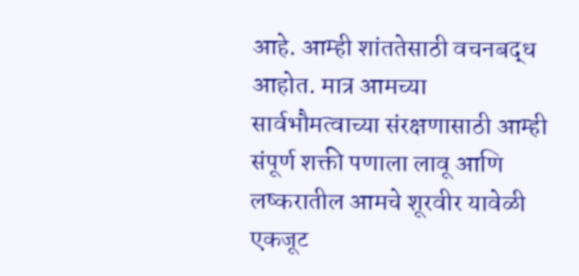आहे. आम्ही शांततेसाठी वचनबद्ध आहोत. मात्र आमच्या सार्वभौमत्वाच्या संरक्षणासाठी आम्ही संपूर्ण शक्ती पणाला लावू आणि लष्करातील आमचे शूरवीर यावेळी एकजूट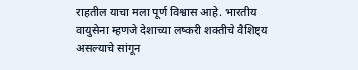राहतील याचा मला पूर्ण विश्वास आहे. भारतीय वायुसेना म्हणजे देशाच्या लष्करी शक्तीचे वैशिष्ट्य असल्याचे सांगून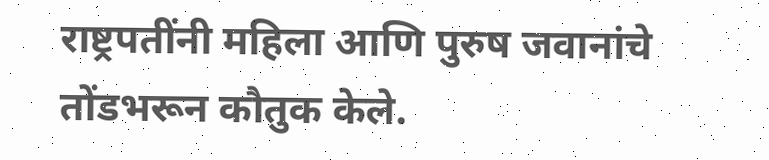राष्ट्रपतींनी महिला आणि पुरुष जवानांचे तोंडभरून कौतुक केले.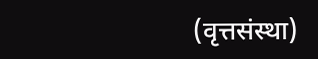(वृत्तसंस्था)